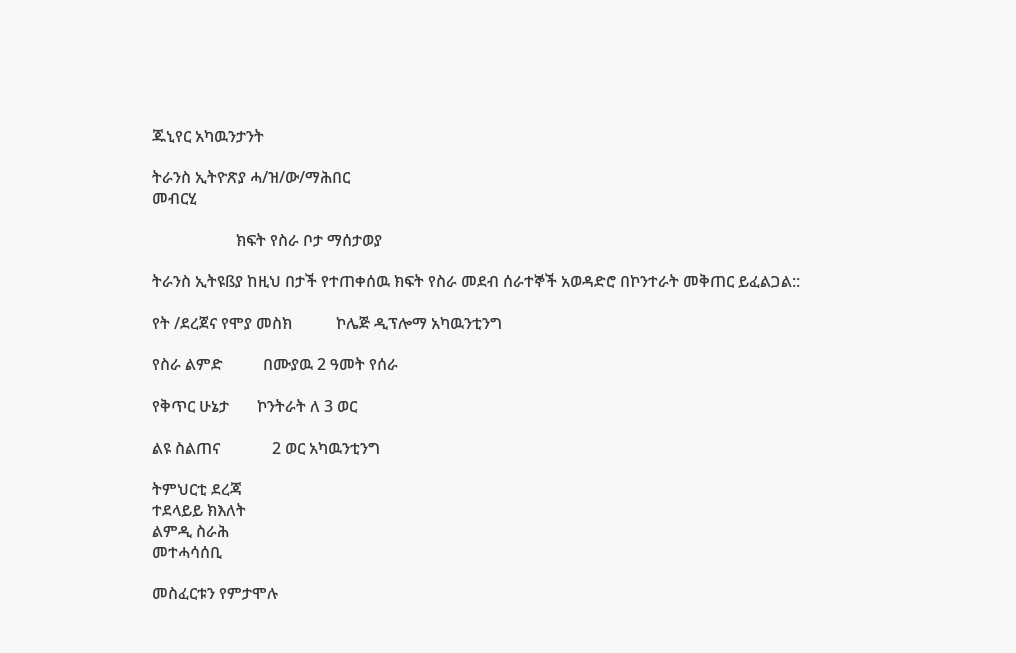ጁኒየር አካዉንታንት

ትራንስ ኢትዮጽያ ሓ/ዝ/ው/ማሕበር
መብርሂ

                     ክፍት የስራ ቦታ ማሰታወያ

ትራንስ ኢትዩßያ ከዚህ በታች የተጠቀሰዉ ክፍት የስራ መደብ ሰራተኞች አወዳድሮ በኮንተራት መቅጠር ይፈልጋል::

የት /ደረጀና የሞያ መስክ           ኮሌጅ ዲፕሎማ አካዉንቲንግ

የስራ ልምድ          በሙያዉ 2 ዓመት የሰራ

የቅጥር ሁኔታ       ኮንትራት ለ 3 ወር

ልዩ ስልጠና             2 ወር አካዉንቲንግ

ትምህርቲ ደረጃ
ተደላይይ ክእለት
ልምዲ ስራሕ
መተሓሳሰቢ

መስፈርቱን የምታሞሉ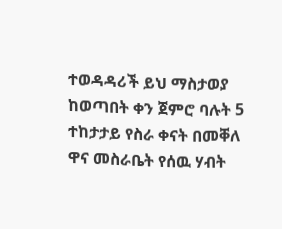ተወዳዳሪች ይህ ማስታወያ ከወጣበት ቀን ጀምሮ ባሉት 5 ተከታታይ የስራ ቀናት በመቐለ ዋና መስራቤት የሰዉ ሃብት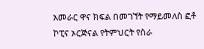አመራር ዋና ክፍል በመገኘት የማይመለስ ፎቶ ኮፒና ኦርጅናል የትምህርት የስራ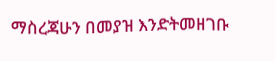ማስረጃሁን በመያዝ እንድትመዘገቡ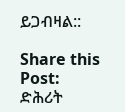ይጋብዛል::

Share this Post:
ድሕሪት